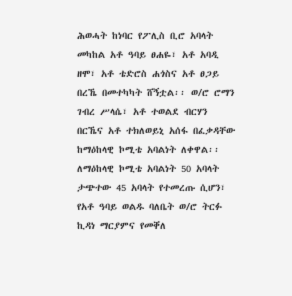ሕወሓት ከነባር የፖሊስ ቢሮ አባላት መካከል አቶ ዓባይ ፀሐዬ፣ አቶ አባዲ ዘሞ፣ አቶ ቴድሮስ ሐጎስና አቶ ፀጋይ በረኼ በመተካካት ሸኝቷል፡፡ ወ/ሮ ሮማን ገብረ ሥላሴ፣ አቶ ተወልደ ብርሃን በርኼና አቶ ተክለወይኒ አሰፋ በፈቃዳቸው ከማዕከላዊ ኮሚቴ አባልነት ለቀዋል፡፡
ለማዕከላዊ ኮሚቴ አባልነት 50 አባላት ታጭተው 45 አባላት የተመረጡ ሲሆን፣ የአቶ ዓባይ ወልዱ ባለቤት ወ/ሮ ትርፉ ኪዳነ ማርያምና የመቐለ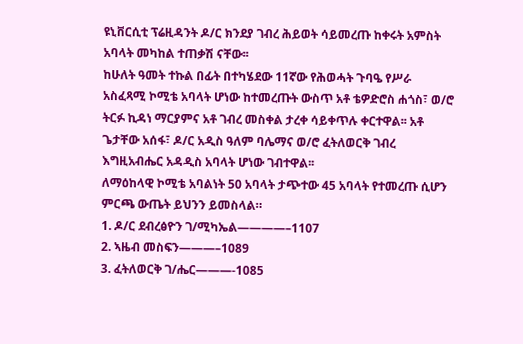ዩኒቨርሲቲ ፕሬዚዳንት ዶ/ር ክንደያ ገብረ ሕይወት ሳይመረጡ ከቀሩት አምስት አባላት መካከል ተጠቃሽ ናቸው፡፡
ከሁለት ዓመት ተኩል በፊት በተካሄደው 11ኛው የሕወሓት ጉባዔ የሥራ አስፈጻሚ ኮሚቴ አባላት ሆነው ከተመረጡት ውስጥ አቶ ቴዎድሮስ ሐጎስ፣ ወ/ሮ ትርፉ ኪዳነ ማርያምና አቶ ገብረ መስቀል ታረቀ ሳይቀጥሉ ቀርተዋል፡፡ አቶ ጌታቸው አሰፋ፣ ዶ/ር አዲስ ዓለም ባሌማና ወ/ሮ ፈትለወርቅ ገብረ እግዚአብሔር አዳዲስ አባላት ሆነው ገብተዋል፡፡
ለማዕከላዊ ኮሚቴ አባልነት 50 አባላት ታጭተው 45 አባላት የተመረጡ ሲሆን ምርጫ ውጤት ይህንን ይመስላል።
1. ዶ/ር ደብረፅዮን ገ/ሚካኤል————–1107
2. ኣዜብ መስፍን———–1089
3. ፈትለወርቅ ገ/ሔር———-1085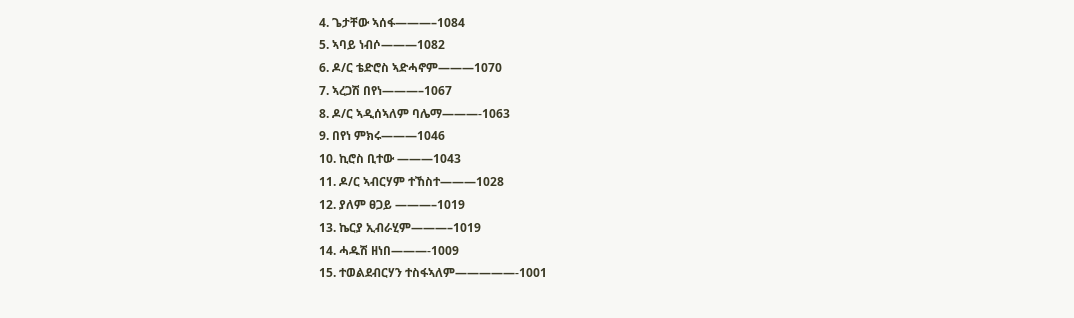4. ጌታቸው ኣሰፋ———–1084
5. ኣባይ ነብሶ———1082
6. ዶ/ር ቴድሮስ ኣድሓኖም———1070
7. ኣረጋሽ በየነ———–1067
8. ዶ/ር ኣዲሰኣለም ባሌማ———-1063
9. በየነ ምክሩ———1046
10. ኪሮስ ቢተው ———1043
11. ዶ/ር ኣብርሃም ተኸስተ———1028
12. ያለም ፀጋይ ———–1019
13. ኬርያ ኢብራሂም———–1019
14. ሓዱሽ ዘነበ———-1009
15. ተወልደብርሃን ተስፋኣለም—————-1001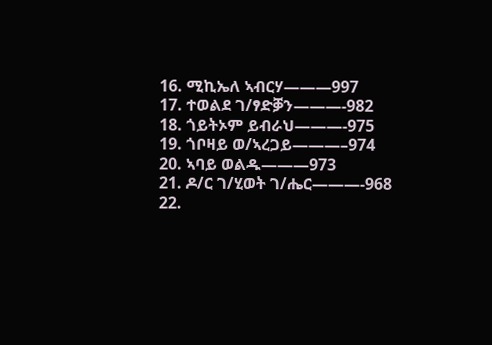16. ሚኪኤለ ኣብርሃ———997
17. ተወልደ ገ/ፃድቓን———-982
18. ጎይትኦም ይብራህ———-975
19. ጎቦዛይ ወ/ኣረጋይ———–974
20. ኣባይ ወልዱ———973
21. ዶ/ር ገ/ሂወት ገ/ሔር———-968
22.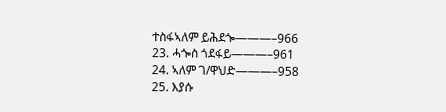ተስፋኣለም ይሕደጐ———–966
23. ሓጐስ ጎደፋይ———–961
24. ኣለም ገ/ዋህድ———–958
25. እያሱ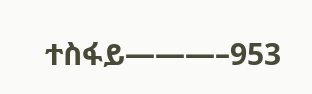ተስፋይ———–953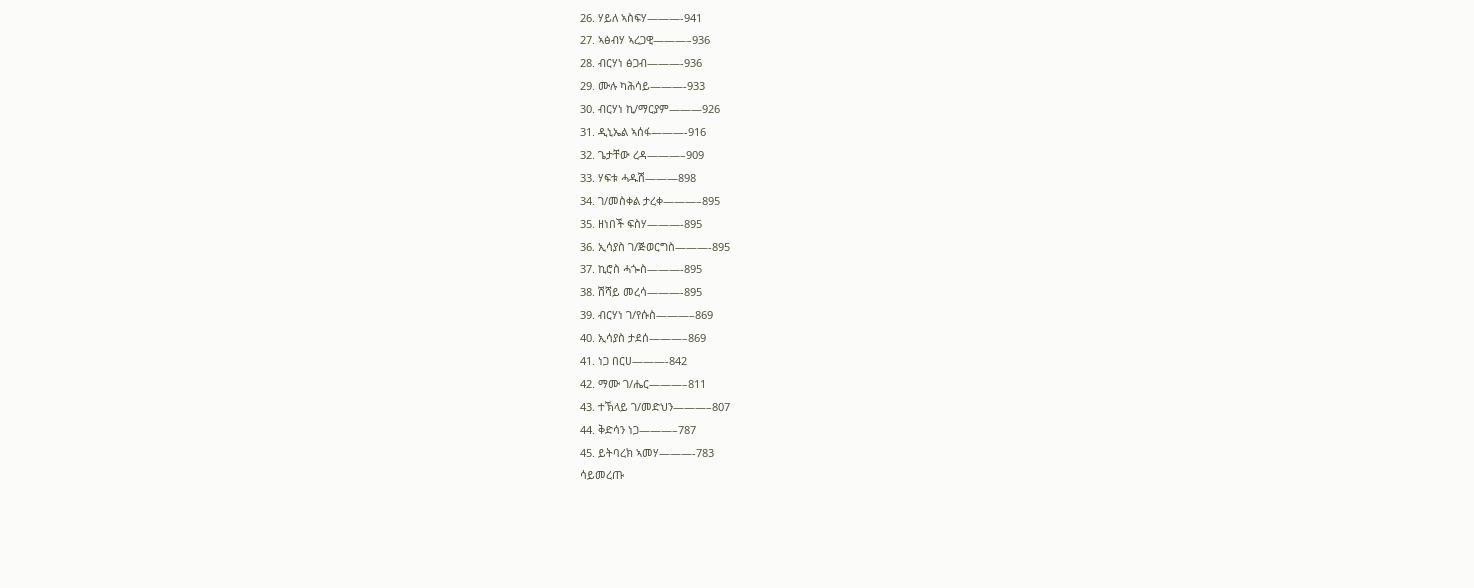26. ሃይለ ኣስፍሃ———-941
27. ኣፅብሃ ኣረጋዊ———–936
28. ብርሃነ ፅጋብ———-936
29. ሙሉ ካሕሳይ———-933
30. ብርሃነ ኪ/ማርያም———926
31. ዲኒኤል ኣሰፋ———-916
32. ጌታቸው ረዳ———–909
33. ሃፍቱ ሓዱሽ———898
34. ገ/መስቀል ታረቀ———–895
35. ዘነበች ፍስሃ———-895
36. ኢሳያስ ገ/ጅወርግስ———-895
37. ኪሮስ ሓጐስ———-895
38. ሽሻይ መረሳ———-895
39. ብርሃነ ገ/የሱስ———–869
40. ኢሳያስ ታደሰ———–869
41. ነጋ በርሀ———-842
42. ማሙ ገ/ሔር———–811
43. ተኽላይ ገ/መድህን———–807
44. ቅድሳን ነጋ———–787
45. ይትባረክ ኣመሃ———-783
ሳይመረጡ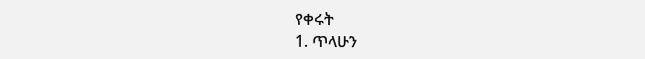የቀሩት
1. ጥላሁን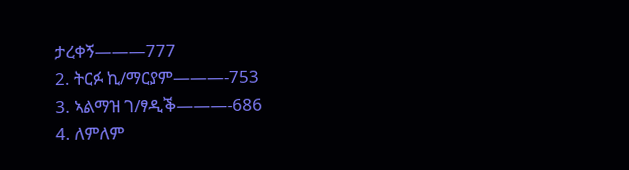ታረቀኝ———777
2. ትርፉ ኪ/ማርያም———-753
3. ኣልማዝ ገ/ፃዲቕ———-686
4. ለምለም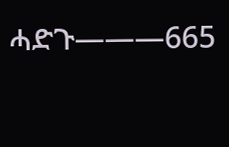ሓድጉ———665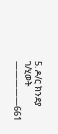5. ዶ/ር ክንደያ ገ/ሂወት —————661